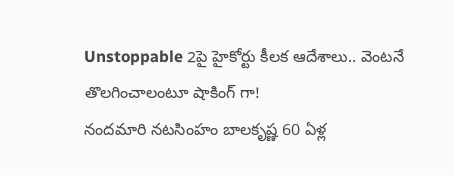Unstoppable 2పై హైకోర్టు కీలక ఆదేశాలు.. వెంటనే తొలగించాలంటూ షాకింగ్ గా!
నందమారి నటసింహం బాలకృష్ణ 60 ఏళ్ల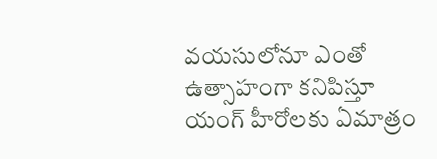వయసులోనూ ఎంతో ఉత్సాహంగా కనిపిస్తూ యంగ్ హీరోలకు ఏమాత్రం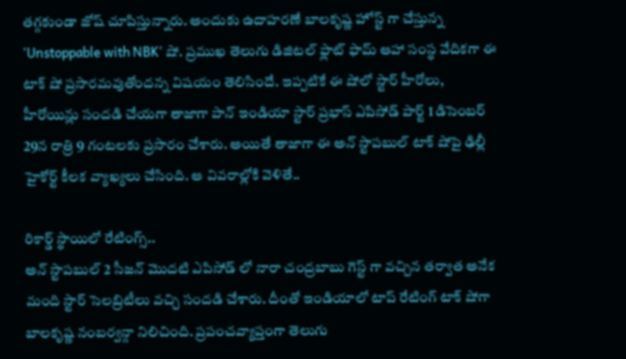తగ్గకుండా జోష్ చూపిస్తున్నారు. అందుకు ఉదాహరణే బాలకృష్ణ హోస్ట్ గా చేస్తున్న 'Unstoppable with NBK' షో. ప్రముఖ తెలుగు డిజిటల్ ఫ్లాట్ ఫామ్ ఆహా సంస్థ వేదికగా ఈ టాక్ షో ప్రసారమవుతోందన్న విషయం తెలిసిందే. ఇప్పటికే ఈ షోలో స్టార్ హీరోలు, హీరోయిన్లు సందడి చేయగా తాజాగా పాన్ ఇండియా స్టార్ ప్రభాస్ ఎపిసోడ్ పార్ట్ 1 డిసెంబర్ 29న రాత్రి 9 గంటలకు ప్రసారం చేశారు. అయితే తాజాగా ఈ అన్ స్టాపబుల్ టాక్ షోపై ఢిల్లీ హైకోర్ట్ కీలక వ్యాఖ్యలు చేసింది. ఆ వివరాల్లోకి వెళితే..

రికార్డ్ స్థాయిలో రేటింగ్స్..
అన్ స్టాపబుల్ 2 సీజన్ మొదటి ఎపిసోడ్ లో నారా చంద్రబాబు గెస్ట్ గా వచ్చిన తర్వాత అనేక మంది స్టార్ సెలబ్రిటీలు వచ్చి సందడి చేశారు. దీంతో ఇండియాలో టాప్ రేటింగ్ టాక్ షోగా బాలకృష్ణ నంబర్వన్గా నిలిచింది. ప్రపంచవ్యాప్తంగా తెలుగు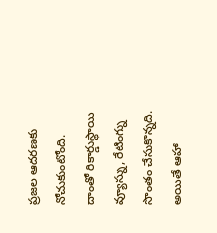ప్రజల ఆదరణకు నోచుకుంటోంది. దాంతో రికార్డుస్థాయి వ్యూస్ను, రేటింగ్ను సొంతం చేసుకొన్నది. అయితే ఆహా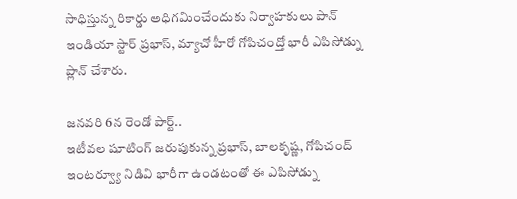సాధిస్తున్న రికార్డు అధిగమించేందుకు నిర్వాహకులు పాన్ ఇండియా స్టార్ ప్రభాస్, మ్యాచో హీరో గోపిచంద్తో భారీ ఎపిసోడ్ను ప్లాన్ చేశారు.

జనవరి 6న రెండో పార్ట్..
ఇటీవల షూటింగ్ జరుపుకున్న ప్రభాస్, బాలకృష్ణ, గోపిచంద్ ఇంటర్వ్యూ నిడివి భారీగా ఉండటంతో ఈ ఎపిసోడ్ను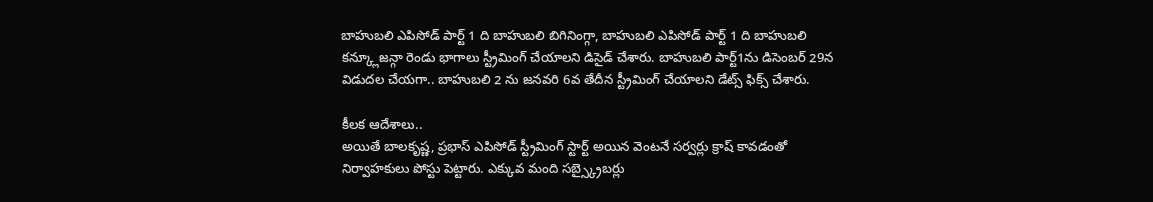బాహుబలి ఎపిసోడ్ పార్ట్ 1 ది బాహుబలి బిగినింగ్గా, బాహుబలి ఎపిసోడ్ పార్ట్ 1 ది బాహుబలి కన్క్లూజన్గా రెండు భాగాలు స్ట్రీమింగ్ చేయాలని డిసైడ్ చేశారు. బాహుబలి పార్ట్1ను డిసెంబర్ 29న విడుదల చేయగా.. బాహుబలి 2 ను జనవరి 6వ తేదీన స్ట్రీమింగ్ చేయాలని డేట్స్ ఫిక్స్ చేశారు.

కీలక ఆదేశాలు..
అయితే బాలకృష్ణ, ప్రభాస్ ఎపిసోడ్ స్ట్రీమింగ్ స్టార్ట్ అయిన వెంటనే సర్వర్లు క్రాష్ కావడంతో నిర్వాహకులు పోస్టు పెట్టారు. ఎక్కువ మంది సబ్స్క్రైబర్లు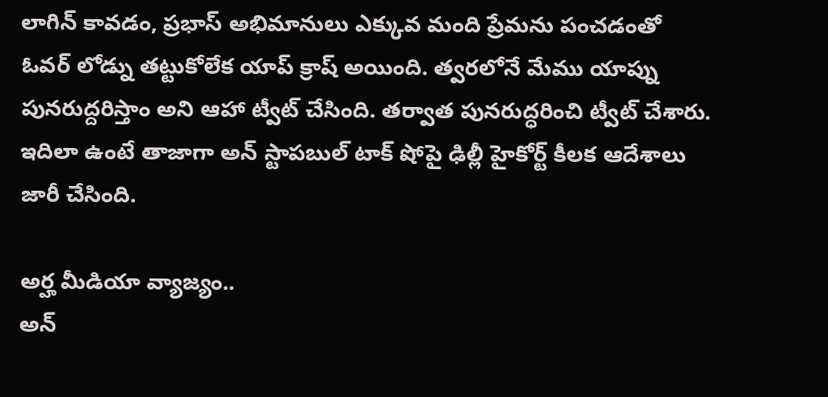లాగిన్ కావడం, ప్రభాస్ అభిమానులు ఎక్కువ మంది ప్రేమను పంచడంతో ఓవర్ లోడ్ను తట్టుకోలేక యాప్ క్రాష్ అయింది. త్వరలోనే మేము యాప్ను పునరుద్దరిస్తాం అని ఆహా ట్వీట్ చేసింది. తర్వాత పునరుద్ధరించి ట్వీట్ చేశారు. ఇదిలా ఉంటే తాజాగా అన్ స్టాపబుల్ టాక్ షోపై ఢిల్లీ హైకోర్ట్ కీలక ఆదేశాలు జారీ చేసింది.

అర్హ మీడియా వ్యాజ్యం..
అన్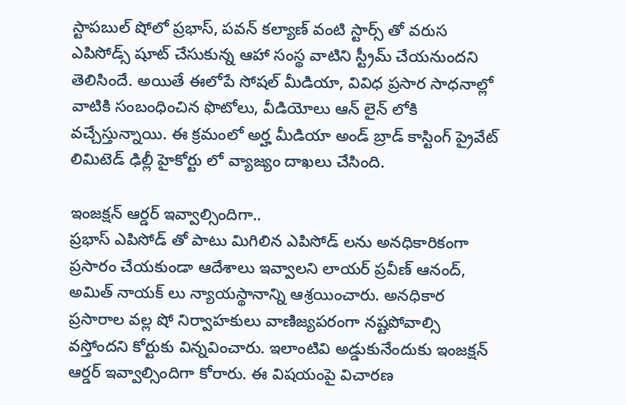స్టాపబుల్ షోలో ప్రభాస్, పవన్ కల్యాణ్ వంటి స్టార్స్ తో వరుస ఎపిసోడ్స్ షూట్ చేసుకున్న ఆహా సంస్థ వాటిని స్ట్రీమ్ చేయనుందని తెలిసిందే. అయితే ఈలోపే సోషల్ మీడియా, వివిధ ప్రసార సాధనాల్లో వాటికి సంబంధించిన ఫొటోలు, వీడియోలు ఆన్ లైన్ లోకి వచ్చేస్తున్నాయి. ఈ క్రమంలో అర్హ మీడియా అండ్ బ్రాడ్ కాస్టింగ్ ప్రైవేట్ లిమిటెడ్ ఢిల్లీ హైకోర్టు లో వ్యాజ్యం దాఖలు చేసింది.

ఇంజక్షన్ ఆర్డర్ ఇవ్వాల్సిందిగా..
ప్రభాస్ ఎపిసోడ్ తో పాటు మిగిలిన ఎపిసోడ్ లను అనధికారికంగా ప్రసారం చేయకుండా ఆదేశాలు ఇవ్వాలని లాయర్ ప్రవీణ్ ఆనంద్, అమిత్ నాయక్ లు న్యాయస్థానాన్ని ఆశ్రయించారు. అనధికార ప్రసారాల వల్ల షో నిర్వాహకులు వాణిజ్యపరంగా నష్టపోవాల్సి వస్తోందని కోర్టుకు విన్నవించారు. ఇలాంటివి అడ్డుకునేందుకు ఇంజక్షన్ ఆర్డర్ ఇవ్వాల్సిందిగా కోరారు. ఈ విషయంపై విచారణ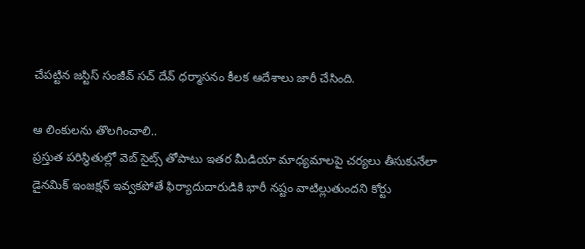చేపట్టిన జస్టిస్ సంజీవ్ సచ్ దేవ్ ధర్మాసనం కీలక ఆదేశాలు జారీ చేసింది.

ఆ లింకులను తొలగించాలి..
ప్రస్తుత పరిస్థితుల్లో వెబ్ సైట్స్ తోపాటు ఇతర మీడియా మాధ్యమాలపై చర్యలు తీసుకునేలా డైనమిక్ ఇంజక్షన్ ఇవ్వకపోతే ఫిర్యాదుదారుడికి భారీ నష్టం వాటిల్లుతుందని కోర్టు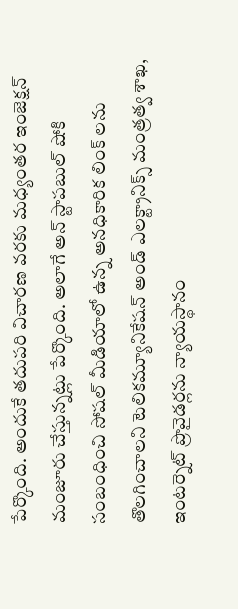పేర్కొంది. అందుకే తదుపరి విచారణ వరకు మధ్యంతర ఇంజెక్షన్ మంజూరు చేస్తున్నట్లు పేర్కొంది. అలాగే అన్ స్టాపబుల్ షోకి సంబంధించి సోషల్ మీడియాలో ఉన్న అనధికారిక లింక్ లను తొలగించాలని టెలికమ్యూనికేషన్ అండ్ ఎలక్ట్రానిక్స్ మంత్రత్వ శాఖ, ఇంటర్నెట్ ప్రొవైడర్లను న్యాయస్థానం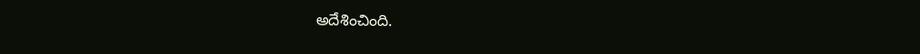అదేశించింది.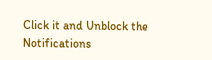Click it and Unblock the Notifications